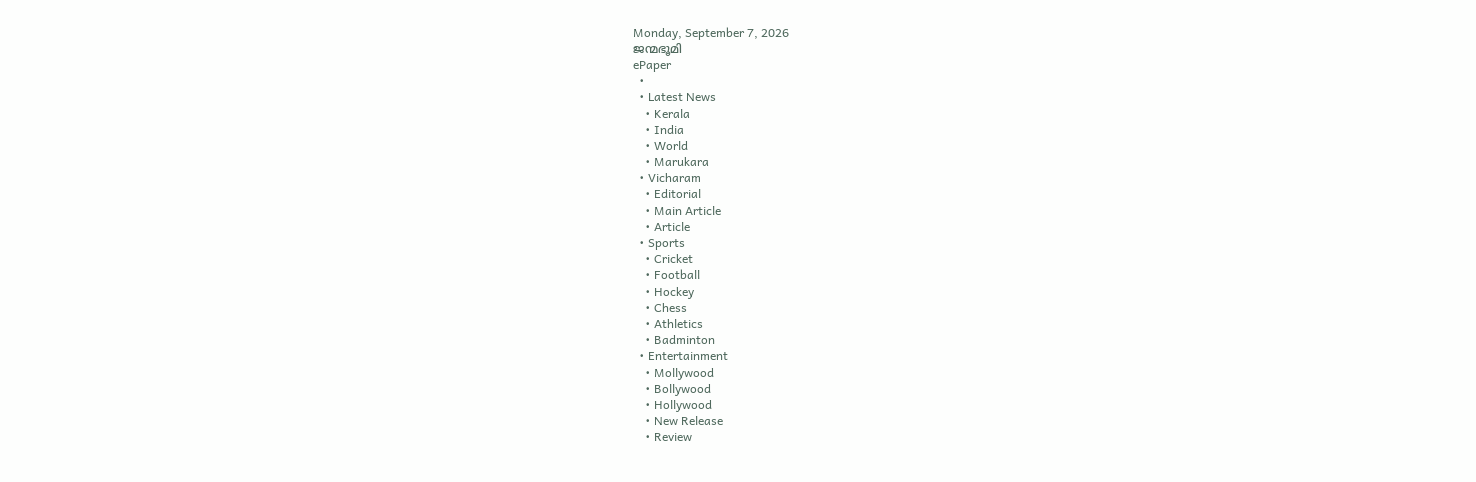Monday, September 7, 2026
ജന്മഭൂമി
ePaper
  •
  • Latest News
    • Kerala
    • India
    • World
    • Marukara
  • Vicharam
    • Editorial
    • Main Article
    • Article
  • Sports
    • Cricket
    • Football
    • Hockey
    • Chess
    • Athletics
    • Badminton
  • Entertainment
    • Mollywood
    • Bollywood
    • Hollywood
    • New Release
    • Review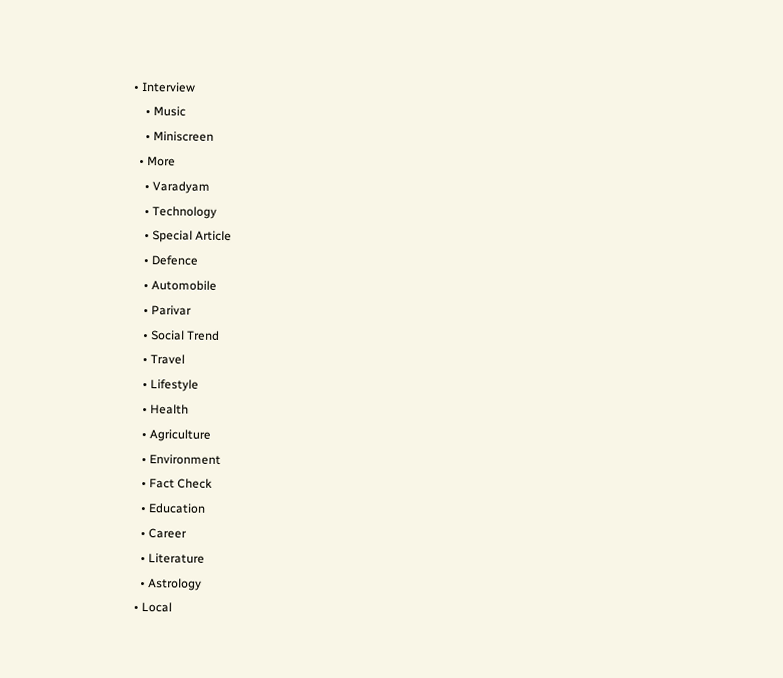• Interview
    • Music
    • Miniscreen
  • More
    • Varadyam
    • Technology
    • Special Article
    • Defence
    • Automobile
    • Parivar
    • Social Trend
    • Travel
    • Lifestyle
    • Health
    • Agriculture
    • Environment
    • Fact Check
    • Education
    • Career
    • Literature
    • Astrology
  • Local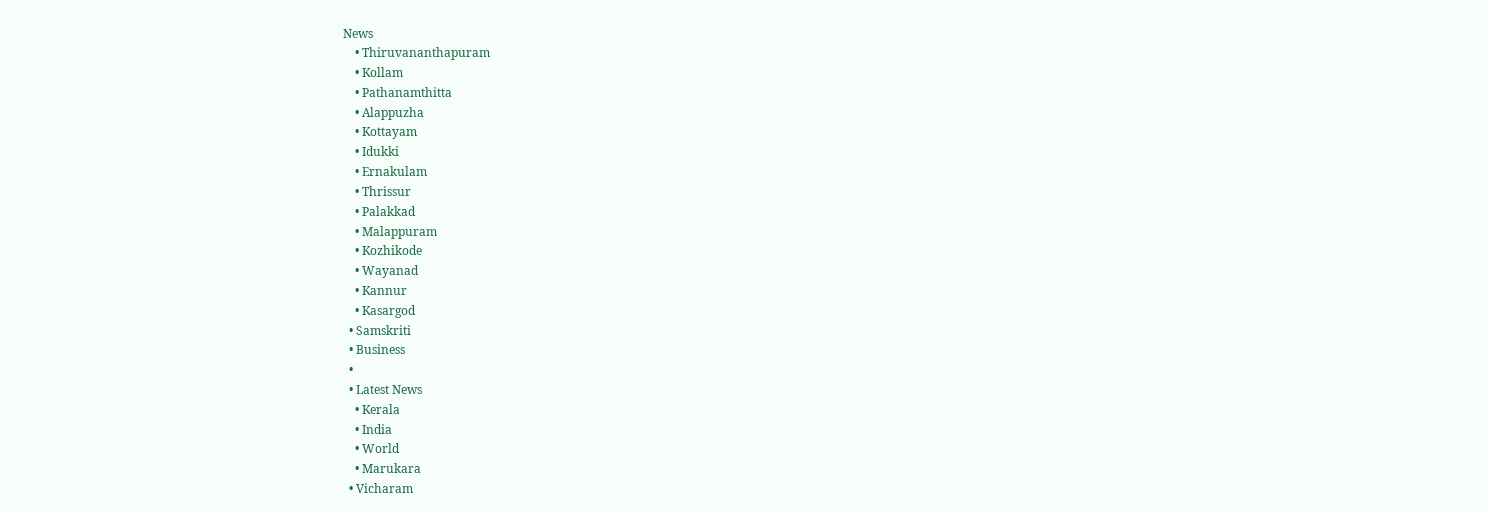News
    • Thiruvananthapuram
    • Kollam
    • Pathanamthitta
    • Alappuzha
    • Kottayam
    • Idukki
    • Ernakulam
    • Thrissur
    • Palakkad
    • Malappuram
    • Kozhikode
    • Wayanad
    • Kannur
    • Kasargod
  • Samskriti
  • Business
  •
  • Latest News
    • Kerala
    • India
    • World
    • Marukara
  • Vicharam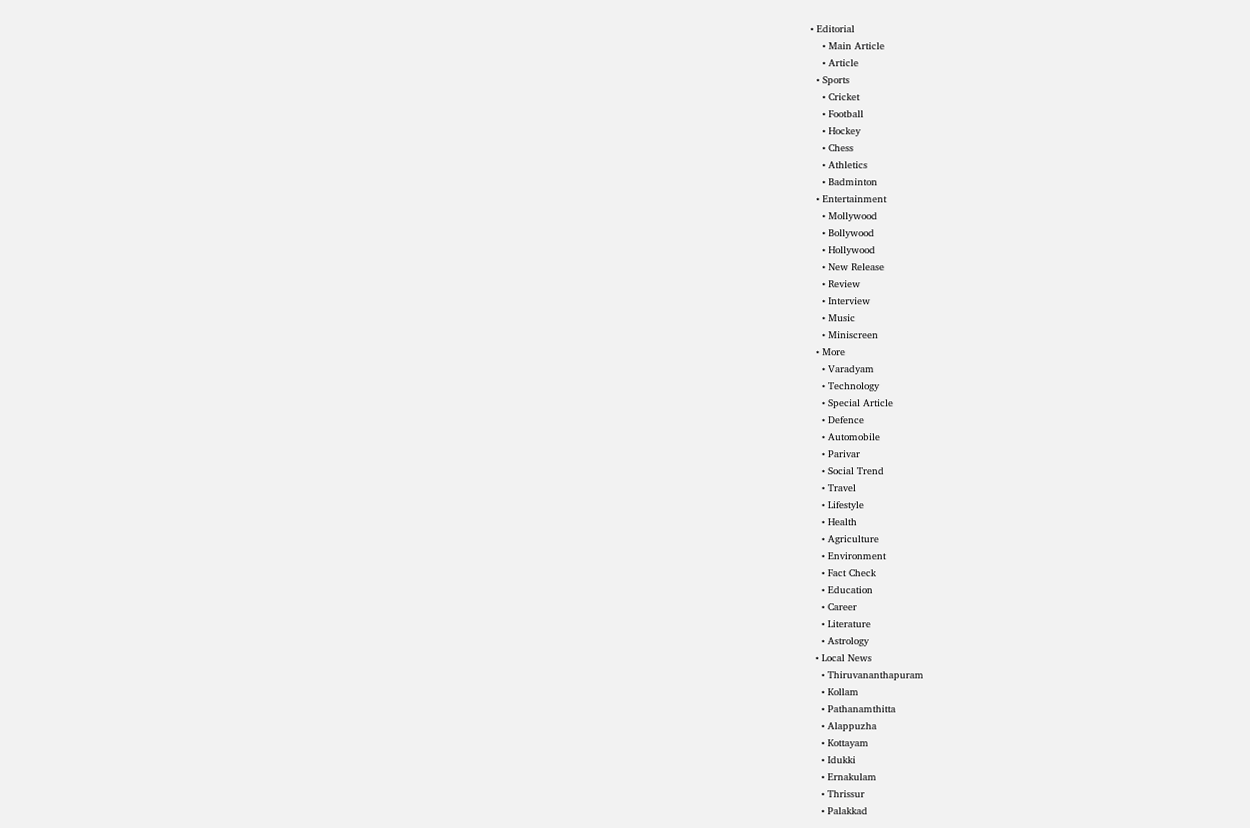• Editorial
    • Main Article
    • Article
  • Sports
    • Cricket
    • Football
    • Hockey
    • Chess
    • Athletics
    • Badminton
  • Entertainment
    • Mollywood
    • Bollywood
    • Hollywood
    • New Release
    • Review
    • Interview
    • Music
    • Miniscreen
  • More
    • Varadyam
    • Technology
    • Special Article
    • Defence
    • Automobile
    • Parivar
    • Social Trend
    • Travel
    • Lifestyle
    • Health
    • Agriculture
    • Environment
    • Fact Check
    • Education
    • Career
    • Literature
    • Astrology
  • Local News
    • Thiruvananthapuram
    • Kollam
    • Pathanamthitta
    • Alappuzha
    • Kottayam
    • Idukki
    • Ernakulam
    • Thrissur
    • Palakkad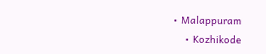• Malappuram
    • Kozhikode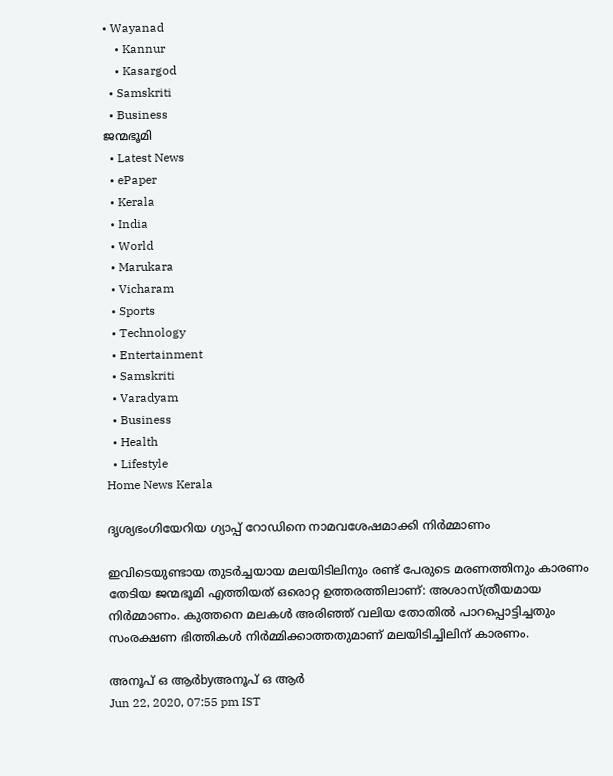• Wayanad
    • Kannur
    • Kasargod
  • Samskriti
  • Business
ജന്മഭൂമി
  • Latest News
  • ePaper
  • Kerala
  • India
  • World
  • Marukara
  • Vicharam
  • Sports
  • Technology
  • Entertainment
  • Samskriti
  • Varadyam
  • Business
  • Health
  • Lifestyle
Home News Kerala

ദൃശ്യഭംഗിയേറിയ ഗ്യാപ്പ് റോഡിനെ നാമവശേഷമാക്കി നിര്‍മ്മാണം

ഇവിടെയുണ്ടായ തുടര്‍ച്ചയായ മലയിടിലിനും രണ്ട് പേരുടെ മരണത്തിനും കാരണം തേടിയ ജന്മഭൂമി എത്തിയത് ഒരൊറ്റ ഉത്തരത്തിലാണ്: അശാസ്ത്രീയമായ നിര്‍മ്മാണം. കുത്തനെ മലകള്‍ അരിഞ്ഞ് വലിയ തോതില്‍ പാറപ്പൊട്ടിച്ചതും സംരക്ഷണ ഭിത്തികള്‍ നിര്‍മ്മിക്കാത്തതുമാണ് മലയിടിച്ചിലിന് കാരണം.

അനൂപ് ഒ ആര്‍byഅനൂപ് ഒ ആര്‍
Jun 22, 2020, 07:55 pm IST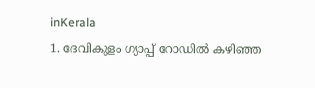inKerala
1. ദേവികുളം ഗ്യാപ്പ് റോഡില്‍ കഴിഞ്ഞ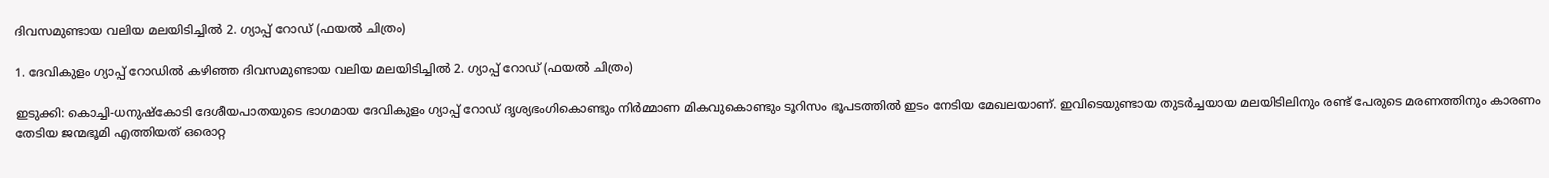ദിവസമുണ്ടായ വലിയ മലയിടിച്ചില്‍ 2. ഗ്യാപ്പ് റോഡ് (ഫയല്‍ ചിത്രം)

1. ദേവികുളം ഗ്യാപ്പ് റോഡില്‍ കഴിഞ്ഞ ദിവസമുണ്ടായ വലിയ മലയിടിച്ചില്‍ 2. ഗ്യാപ്പ് റോഡ് (ഫയല്‍ ചിത്രം)

ഇടുക്കി: കൊച്ചി-ധനുഷ്‌കോടി ദേശീയപാതയുടെ ഭാഗമായ ദേവികുളം ഗ്യാപ്പ് റോഡ് ദൃശ്യഭംഗികൊണ്ടും നിര്‍മ്മാണ മികവുകൊണ്ടും ടൂറിസം ഭൂപടത്തില്‍ ഇടം നേടിയ മേഖലയാണ്. ഇവിടെയുണ്ടായ തുടര്‍ച്ചയായ മലയിടിലിനും രണ്ട് പേരുടെ മരണത്തിനും കാരണം തേടിയ ജന്മഭൂമി എത്തിയത് ഒരൊറ്റ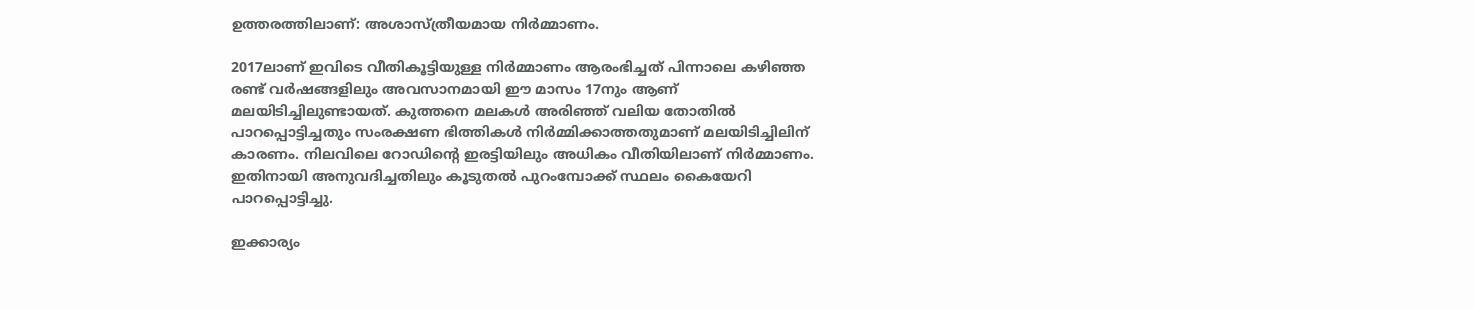ഉത്തരത്തിലാണ്: അശാസ്ത്രീയമായ നിര്‍മ്മാണം.

2017ലാണ് ഇവിടെ വീതികൂട്ടിയുള്ള നിര്‍മ്മാണം ആരംഭിച്ചത് പിന്നാലെ കഴിഞ്ഞ രണ്ട് വര്‍ഷങ്ങളിലും അവസാനമായി ഈ മാസം 17നും ആണ് മലയിടിച്ചിലുണ്ടായത്. കുത്തനെ മലകള്‍ അരിഞ്ഞ് വലിയ തോതില്‍ പാറപ്പൊട്ടിച്ചതും സംരക്ഷണ ഭിത്തികള്‍ നിര്‍മ്മിക്കാത്തതുമാണ് മലയിടിച്ചിലിന് കാരണം. നിലവിലെ റോഡിന്റെ ഇരട്ടിയിലും അധികം വീതിയിലാണ് നിര്‍മ്മാണം. ഇതിനായി അനുവദിച്ചതിലും കൂടുതല്‍ പുറംമ്പോക്ക് സ്ഥലം കൈയേറി പാറപ്പൊട്ടിച്ചു.

ഇക്കാര്യം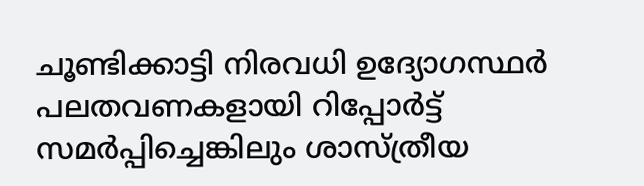ചൂണ്ടിക്കാട്ടി നിരവധി ഉദ്യോഗസ്ഥര്‍ പലതവണകളായി റിപ്പോര്‍ട്ട് സമര്‍പ്പിച്ചെങ്കിലും ശാസ്ത്രീയ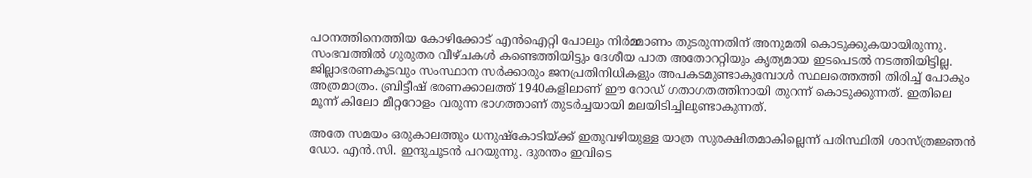പഠനത്തിനെത്തിയ കോഴിക്കോട് എന്‍ഐറ്റി പോലും നിര്‍മ്മാണം തുടരുന്നതിന് അനുമതി കൊടുക്കുകയായിരുന്നു. സംഭവത്തില്‍ ഗുരുതര വീഴ്ചകള്‍ കണ്ടെത്തിയിട്ടും ദേശീയ പാത അതോററ്റിയും കൃത്യമായ ഇടപെടല്‍ നടത്തിയിട്ടില്ല. ജില്ലാഭരണകൂടവും സംസ്ഥാന സര്‍ക്കാരും ജനപ്രതിനിധികളും അപകടമുണ്ടാകുമ്പോള്‍ സ്ഥലത്തെത്തി തിരിച്ച് പോകും അത്രമാത്രം. ബ്രിട്ടീഷ് ഭരണക്കാലത്ത് 1940കളിലാണ് ഈ റോഡ് ഗതാഗതത്തിനായി തുറന്ന് കൊടുക്കുന്നത്. ഇതിലെ മൂന്ന് കിലോ മീറ്ററോളം വരുന്ന ഭാഗത്താണ് തുടര്‍ച്ചയായി മലയിടിച്ചിലുണ്ടാകുന്നത്.

അതേ സമയം ഒരുകാലത്തും ധനുഷ്‌കോടിയ്‌ക്ക് ഇതുവഴിയുള്ള യാത്ര സുരക്ഷിതമാകില്ലെന്ന് പരിസ്ഥിതി ശാസ്ത്രജ്ഞന്‍ ഡോ. എന്‍.സി. ഇന്ദുചൂടന്‍ പറയുന്നു. ദുരന്തം ഇവിടെ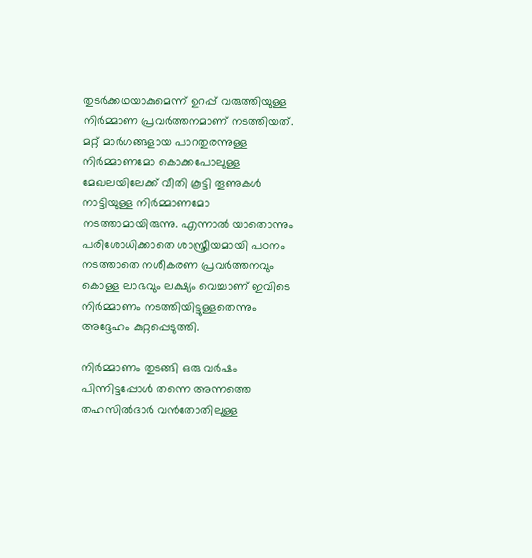തുടര്‍ക്കഥയാകുമെന്ന് ഉറപ്പ് വരുത്തിയുള്ള നിര്‍മ്മാണ പ്രവര്‍ത്തനമാണ് നടത്തിയത്. മറ്റ് മാര്‍ഗങ്ങളായ പാറതുരന്നുള്ള നിര്‍മ്മാണമോ കൊക്കപോലുള്ള മേഖലയിലേക്ക് വീതി കൂട്ടി തൂണുകള്‍ നാട്ടിയുള്ള നിര്‍മ്മാണമോ നടത്താമായിരുന്നു. എന്നാല്‍ യാതൊന്നും പരിശോധിക്കാതെ ശാസ്ത്രീയമായി പഠനം നടത്താതെ നശീകരണ പ്രവര്‍ത്തനവും കൊള്ള ലാഭവും ലക്ഷ്യം വെച്ചാണ് ഇവിടെ നിര്‍മ്മാണം നടത്തിയിട്ടുള്ളതെന്നും അദ്ദേഹം കുറ്റപ്പെടുത്തി.

നിര്‍മ്മാണം തുടങ്ങി ഒരു വര്‍ഷം പിന്നിട്ടപ്പോള്‍ തന്നെ അന്നത്തെ തഹസില്‍ദാര്‍ വന്‍തോതിലുള്ള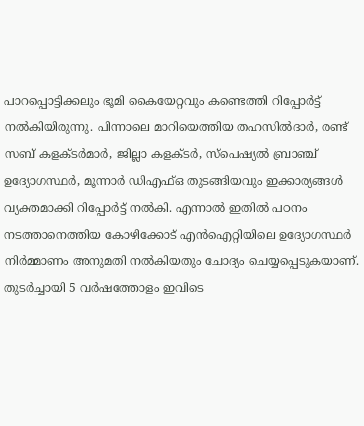പാറപ്പൊട്ടിക്കലും ഭൂമി കൈയേറ്റവും കണ്ടെത്തി റിപ്പോര്‍ട്ട് നല്‍കിയിരുന്നു. പിന്നാലെ മാറിയെത്തിയ തഹസില്‍ദാര്‍, രണ്ട് സബ് കളക്ടര്‍മാര്‍, ജില്ലാ കളക്ടര്‍, സ്‌പെഷ്യല്‍ ബ്രാഞ്ച് ഉദ്യോഗസ്ഥര്‍, മൂന്നാര്‍ ഡിഎഫ്ഒ തുടങ്ങിയവും ഇക്കാര്യങ്ങള്‍ വ്യക്തമാക്കി റിപ്പോര്‍ട്ട് നല്‍കി. എന്നാല്‍ ഇതില്‍ പഠനം നടത്താനെത്തിയ കോഴിക്കോട് എന്‍ഐറ്റിയിലെ ഉദ്യോഗസ്ഥര്‍ നിര്‍മ്മാണം അനുമതി നല്‍കിയതും ചോദ്യം ചെയ്യപ്പെടുകയാണ്. തുടര്‍ച്ചായി 5 വര്‍ഷത്തോളം ഇവിടെ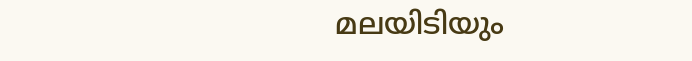മലയിടിയും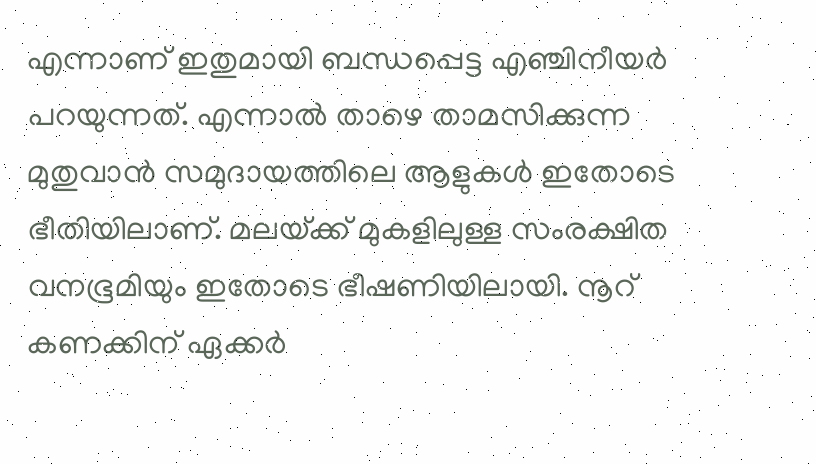എന്നാണ് ഇതുമായി ബന്ധപ്പെട്ട എഞ്ചിനീയര്‍ പറയുന്നത്. എന്നാല്‍ താഴെ താമസിക്കുന്ന മുതുവാന്‍ സമുദായത്തിലെ ആളുകള്‍ ഇതോടെ ഭീതിയിലാണ്. മലയ്‌ക്ക് മുകളിലുള്ള സംരക്ഷിത വനഭൂമിയും ഇതോടെ ഭീഷണിയിലായി. നൂറ് കണക്കിന് ഏക്കര്‍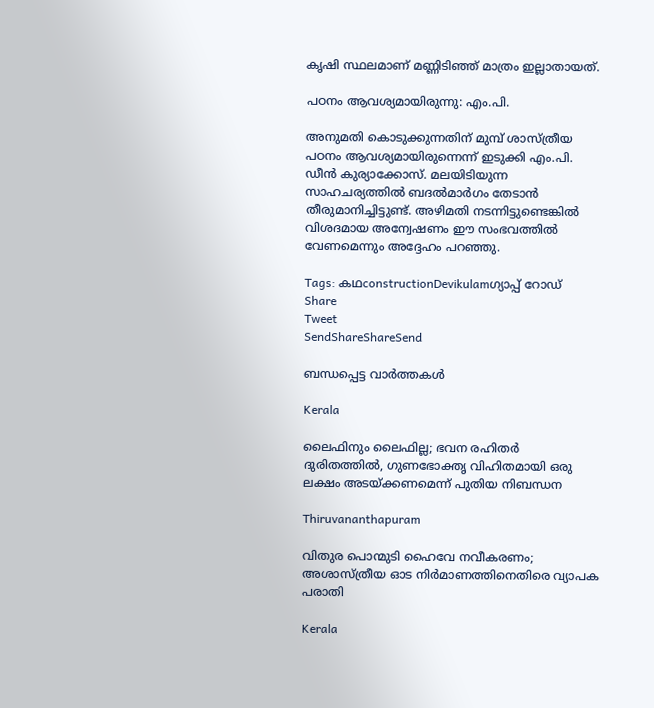കൃഷി സ്ഥലമാണ് മണ്ണിടിഞ്ഞ് മാത്രം ഇല്ലാതായത്.

പഠനം ആവശ്യമായിരുന്നു: എം.പി.

അനുമതി കൊടുക്കുന്നതിന് മുമ്പ് ശാസ്ത്രീയ പഠനം ആവശ്യമായിരുന്നെന്ന് ഇടുക്കി എം.പി. ഡീന്‍ കുര്യാക്കോസ്. മലയിടിയുന്ന സാഹചര്യത്തില്‍ ബദല്‍മാര്‍ഗം തേടാന്‍ തീരുമാനിച്ചിട്ടുണ്ട്. അഴിമതി നടന്നിട്ടുണ്ടെങ്കില്‍ വിശദമായ അന്വേഷണം ഈ സംഭവത്തില്‍ വേണമെന്നും അദ്ദേഹം പറഞ്ഞു.

Tags: കഥconstructionDevikulamഗ്യാപ്പ് റോഡ്
Share
Tweet
SendShareShareSend

ബന്ധപ്പെട്ട വാര്‍ത്തകള്‍

Kerala

ലൈഫിനും ലൈഫില്ല; ഭവന രഹിതര്‍ ദുരിതത്തില്‍, ഗുണഭോക്തൃ വിഹിതമായി ഒരു ലക്ഷം അടയ്‌ക്കണമെന്ന് പുതിയ നിബന്ധന

Thiruvananthapuram

വിതുര പൊന്മുടി ഹൈവേ നവീകരണം; അശാസ്ത്രീയ ഓട നിര്‍മാണത്തിനെതിരെ വ്യാപക പരാതി

Kerala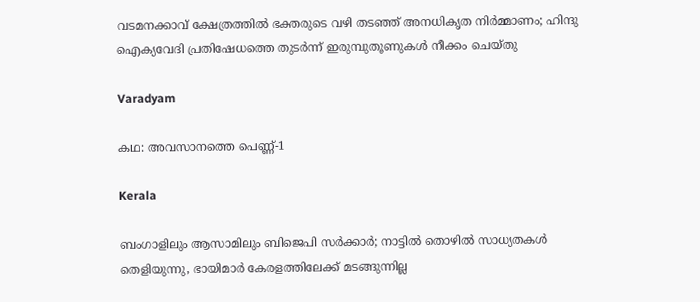വടമനക്കാവ് ക്ഷേത്രത്തില്‍ ഭക്തരുടെ വഴി തടഞ്ഞ് അനധികൃത നിര്‍മ്മാണം; ഹിന്ദു ഐക്യവേദി പ്രതിഷേധത്തെ തുടര്‍ന്ന് ഇരുമ്പുതൂണുകള്‍ നീക്കം ചെയ്തു

Varadyam

കഥ: അവസാനത്തെ പെണ്ണ്-1

Kerala

ബംഗാളിലും ആസാമിലും ബിജെപി സര്‍ക്കാര്‍; നാട്ടില്‍ തൊഴില്‍ സാധ്യതകള്‍ തെളിയുന്നു, ഭായിമാര്‍ കേരളത്തിലേക്ക് മടങ്ങുന്നില്ല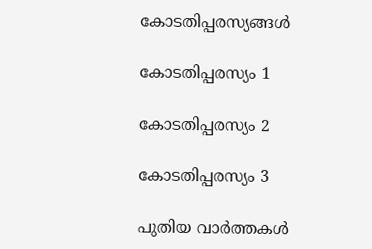കോടതിപ്പരസ്യങ്ങള്‍

കോടതിപ്പരസ്യം 1

കോടതിപ്പരസ്യം 2

കോടതിപ്പരസ്യം 3

പുതിയ വാര്‍ത്തകള്‍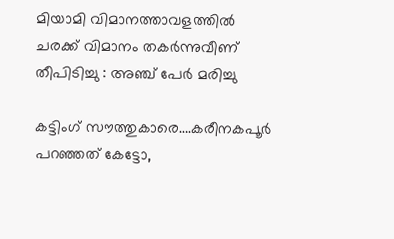മിയാമി വിമാനത്താവളത്തിൽ ചരക്ക് വിമാനം തകർന്നുവീണ് തീപിടിച്ചു : അഞ്ച് പേർ മരിച്ചു

കട്ടിംഗ് സൗത്തുകാരെ….കരീനകപൂര്‍ പറഞ്ഞത് കേട്ടോ,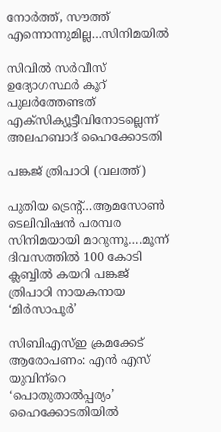നോര്‍ത്ത്, സൗത്ത് എന്നൊന്നുമില്ല…സിനിമയില്‍

സിവില്‍ സര്‍വീസ് ഉദ്യോഗസ്ഥര്‍ കൂറ് പുലര്‍ത്തേണ്ടത് എക്‌സിക്യൂട്ടീവിനോടല്ലെന്ന് അലഹബാദ് ഹൈക്കോടതി

പങ്കജ് ത്രിപാഠി (വലത്ത്)

പുതിയ ട്രെന്‍റ്…ആമസോണ്‍ ടെലിവിഷന്‍ പരമ്പര സിനിമയായി മാറുന്നൂ….മൂന്ന് ദിവസത്തില്‍ 100 കോടി ക്ലബ്ബില്‍ കയറി പങ്കജ് ത്രിപാഠി നായകനായ ‘മിര്‍സാപൂര്‍’

സിബിഎസ്ഇ ക്രമക്കേട് ആരോപണം: എന്‍ എസ് യുവിന്‌റെ ‘പൊതുതാല്‍പ്പര്യം’ ഹൈക്കോടതിയില്‍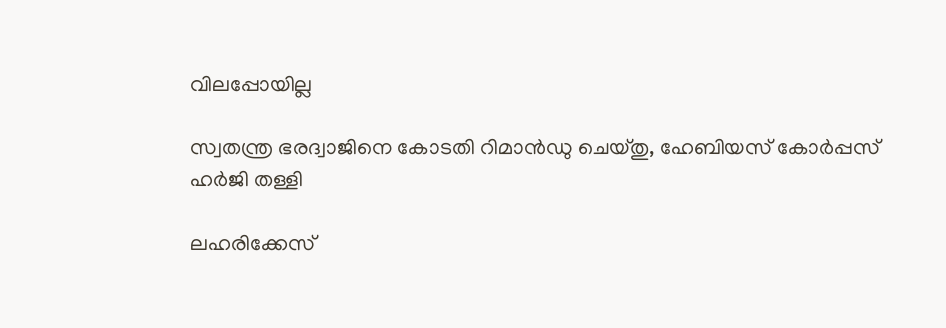വിലപ്പോയില്ല

സ്വതന്ത്ര ഭരദ്വാജിനെ കോടതി റിമാന്‍ഡു ചെയ്തു, ഹേബിയസ് കോര്‍പ്പസ് ഹര്‍ജി തള്ളി

ലഹരിക്കേസ്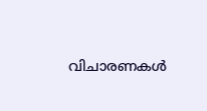വിചാരണകള്‍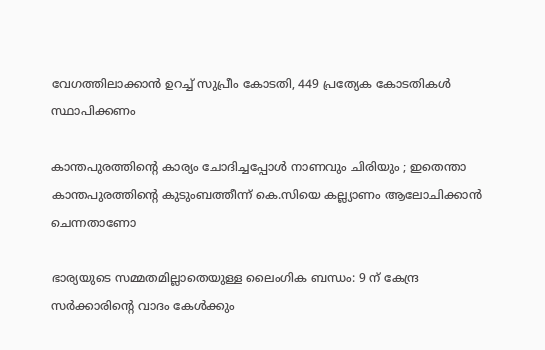വേഗത്തിലാക്കാന്‍ ഉറച്ച് സുപ്രീം കോടതി, 449 പ്രത്യേക കോടതികള്‍ സ്ഥാപിക്കണം

കാന്തപുരത്തിന്റെ കാര്യം ചോദിച്ചപ്പോൾ നാണവും ചിരിയും ; ഇതെന്താ കാന്തപുരത്തിന്റെ കുടുംബത്തീന്ന് കെ.സിയെ കല്ല്യാണം ആലോചിക്കാന്‍ ചെന്നതാണോ

ഭാര്യയുടെ സമ്മതമില്ലാതെയുള്ള ലൈംഗിക ബന്ധം: 9 ന് കേന്ദ്ര സര്‍ക്കാരിന്റെ വാദം കേള്‍ക്കും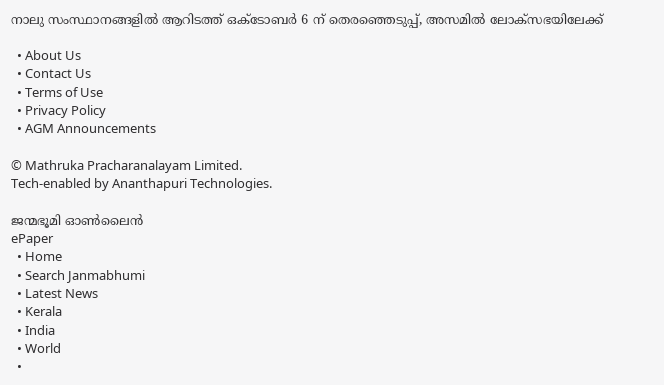നാലു സംസ്ഥാനങ്ങളിൽ ആറിടത്ത് ഒക്‌ടോബർ 6 ന് തെരഞ്ഞെടുപ്പ്, അസമിൽ ലോക്‌സഭയിലേക്ക്

  • About Us
  • Contact Us
  • Terms of Use
  • Privacy Policy
  • AGM Announcements

© Mathruka Pracharanalayam Limited.
Tech-enabled by Ananthapuri Technologies.

ജന്മഭൂമി ഓണ്‍ലൈന്‍
ePaper
  • Home
  • Search Janmabhumi
  • Latest News
  • Kerala
  • India
  • World
  •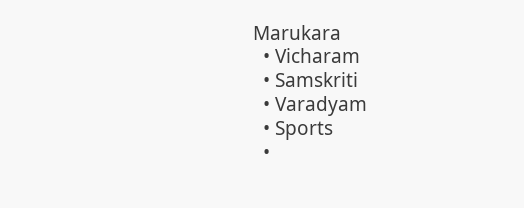Marukara
  • Vicharam
  • Samskriti
  • Varadyam
  • Sports
  •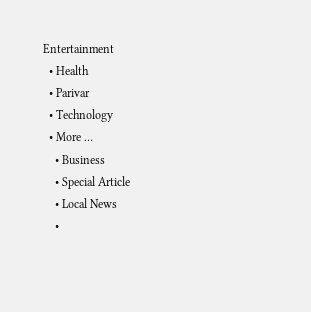Entertainment
  • Health
  • Parivar
  • Technology
  • More …
    • Business
    • Special Article
    • Local News
    •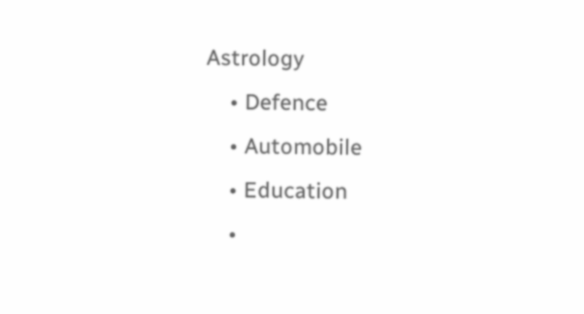Astrology
    • Defence
    • Automobile
    • Education
    •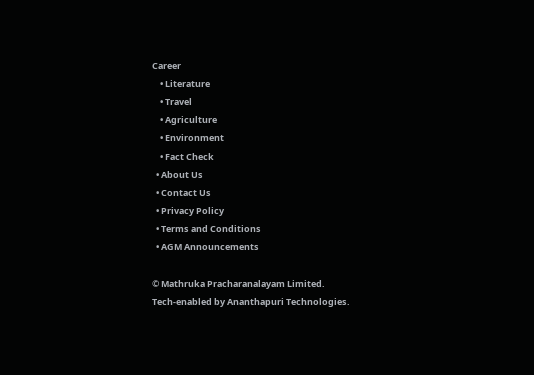Career
    • Literature
    • Travel
    • Agriculture
    • Environment
    • Fact Check
  • About Us
  • Contact Us
  • Privacy Policy
  • Terms and Conditions
  • AGM Announcements

© Mathruka Pracharanalayam Limited.
Tech-enabled by Ananthapuri Technologies.